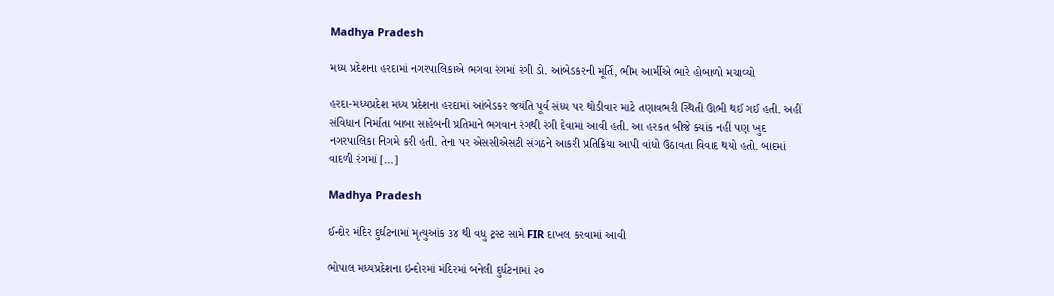Madhya Pradesh

મધ્ય પ્રદેશના હરદામાં નગરપાલિકાએ ભગવા રંગમાં રંગી ડો. આંબેડકરની મૂર્તિ, ભીમ આર્મીએ ભારે હોબાળો મચાવ્યો

હરદા-મધ્યપ્રદેશ મધ્ય પ્રદેશના હરદામાં આંબેડકર જયંતિ પૂર્વ સંધ્ય પર થોડીવાર માટે તણાવભરી સ્થિતી ઊભી થઈ ગઈ હતી. અહીં સંવિધાન નિર્માતા બાબા સાહેબની પ્રતિમાને ભગવાન રંગથી રંગી દેવામાં આવી હતી. આ હરકત બીજે ક્યાંક નહીં પણ ખુદ નગરપાલિકા નિગમે કરી હતી. તેના પર એસસીએસટી સંગઠને આકરી પ્રતિક્રિયા આપી વાંધો ઉઠાવતા વિવાદ થયો હતો. બાદમાં વાદળી રંગમાં […]

Madhya Pradesh

ઈન્દોર મંદિર દુર્ઘટનામાં મૃત્યુઆંક ૩૪ થી વધુ ટ્રસ્ટ સામે FIR દાખલ કરવામાં આવી

ભોપાલ મધ્યપ્રદેશના ઇન્દોરમાં મંદિરમાં બનેલી દુર્ધટનામાં ૨૦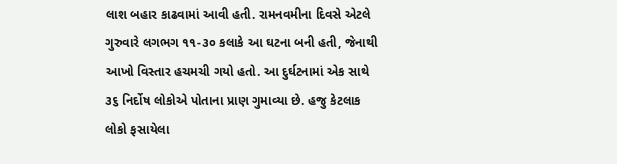લાશ બહાર કાઢવામાં આવી હતી. રામનવમીના દિવસે એટલે ગુરુવારે લગભગ ૧૧-૩૦ કલાકે આ ઘટના બની હતી, જેનાથી આખો વિસ્તાર હચમચી ગયો હતો. આ દુર્ઘટનામાં એક સાથે ૩૬ નિર્દોષ લોકોએ પોતાના પ્રાણ ગુમાવ્યા છે. હજુ કેટલાક લોકો ફસાયેલા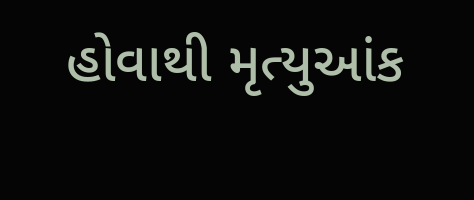હોવાથી મૃત્યુઆંક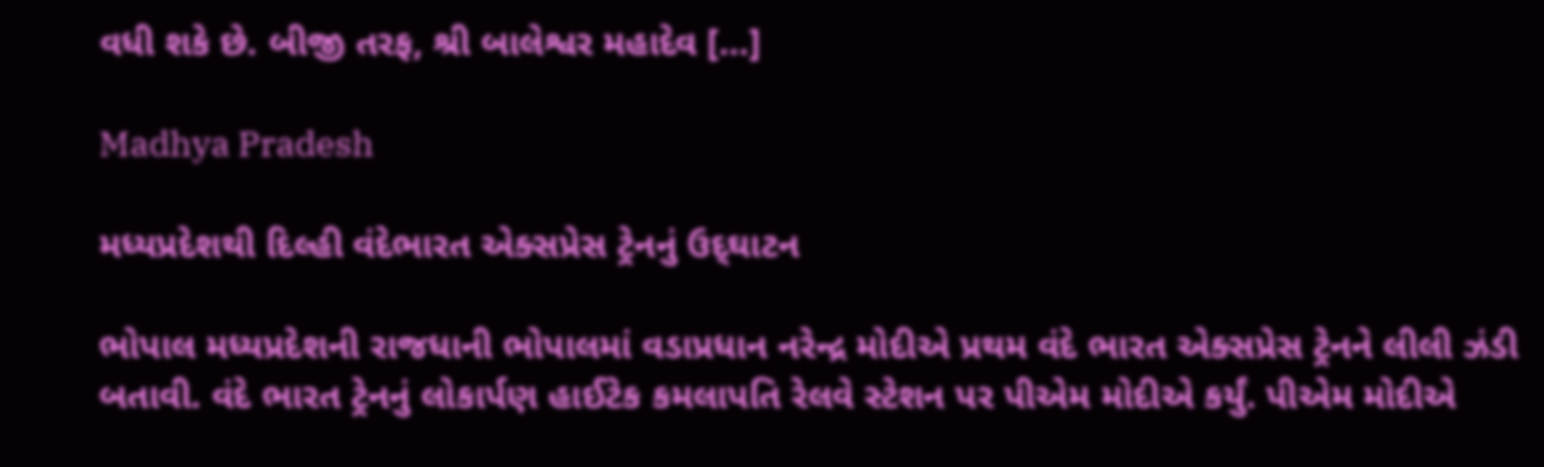વધી શકે છે. બીજી તરફ, શ્રી બાલેશ્વર મહાદેવ […]

Madhya Pradesh

મધ્યપ્રદેશથી દિલ્હી વંદેભારત એક્સપ્રેસ ટ્રેનનું ઉદ્‌ઘાટન

ભોપાલ મધ્યપ્રદેશની રાજધાની ભોપાલમાં વડાપ્રધાન નરેન્દ્ર મોદીએ પ્રથમ વંદે ભારત એક્સપ્રેસ ટ્રેનને લીલી ઝંડી બતાવી. વંદે ભારત ટ્રેનનું લોકાર્પણ હાઈટેક કમલાપતિ રેલવે સ્ટેશન પર પીએમ મોદીએ કર્યું. પીએમ મોદીએ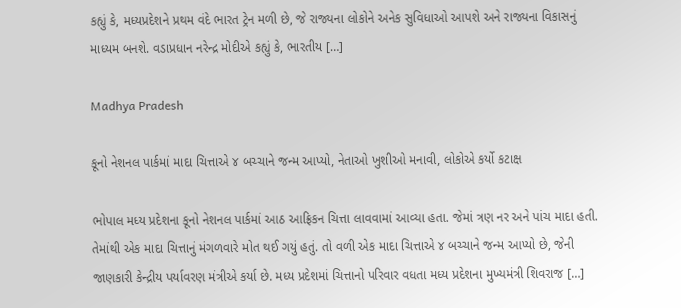કહ્યું કે, મધ્યપ્રદેશને પ્રથમ વંદે ભારત ટ્રેન મળી છે, જે રાજ્યના લોકોને અનેક સુવિધાઓ આપશે અને રાજ્યના વિકાસનું માધ્યમ બનશે. વડાપ્રધાન નરેન્દ્ર મોદીએ કહ્યું કે, ભારતીય […]

Madhya Pradesh

કૂનો નેશનલ પાર્કમાં માદા ચિત્તાએ ૪ બચ્ચાને જન્મ આપ્યો, નેતાઓ ખુશીઓ મનાવી, લોકોએ કર્યો કટાક્ષ

ભોપાલ મધ્ય પ્રદેશના કૂનો નેશનલ પાર્કમાં આઠ આફ્રિકન ચિત્તા લાવવામાં આવ્યા હતા. જેમાં ત્રણ નર અને પાંચ માદા હતી. તેમાંથી એક માદા ચિત્તાનું મંગળવારે મોત થઈ ગયું હતું. તો વળી એક માદા ચિત્તાએ ૪ બચ્ચાને જન્મ આપ્યો છે, જેની જાણકારી કેન્દ્રીય પર્યાવરણ મંત્રીએ કર્યા છે. મધ્ય પ્રદેશમાં ચિત્તાનો પરિવાર વધતા મધ્ય પ્રદેશના મુખ્યમંત્રી શિવરાજ […]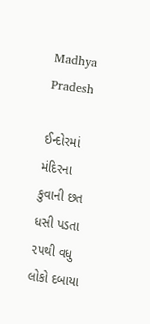Madhya Pradesh

ઈન્દોરમાં મંદિરના કુવાની છત ધસી પડતા ૨૫થી વધુ લોકો દબાયા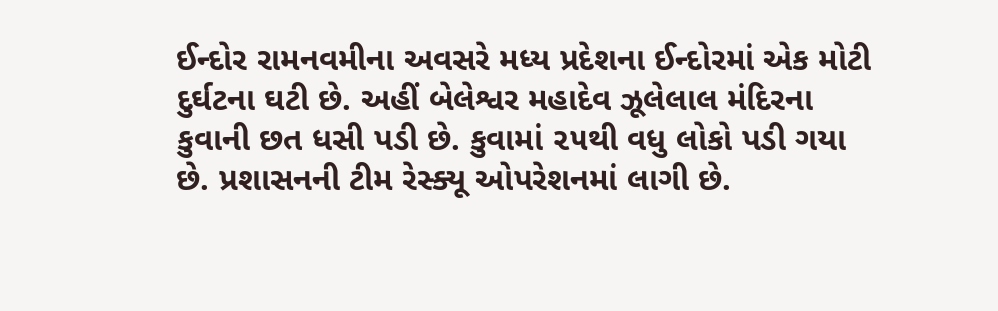ઈન્દોર રામનવમીના અવસરે મધ્ય પ્રદેશના ઈન્દોરમાં એક મોટી દુર્ઘટના ઘટી છે. અહીં બેલેશ્વર મહાદેવ ઝૂલેલાલ મંદિરના કુવાની છત ધસી પડી છે. કુવામાં ૨૫થી વધુ લોકો પડી ગયા છે. પ્રશાસનની ટીમ રેસ્ક્યૂ ઓપરેશનમાં લાગી છે.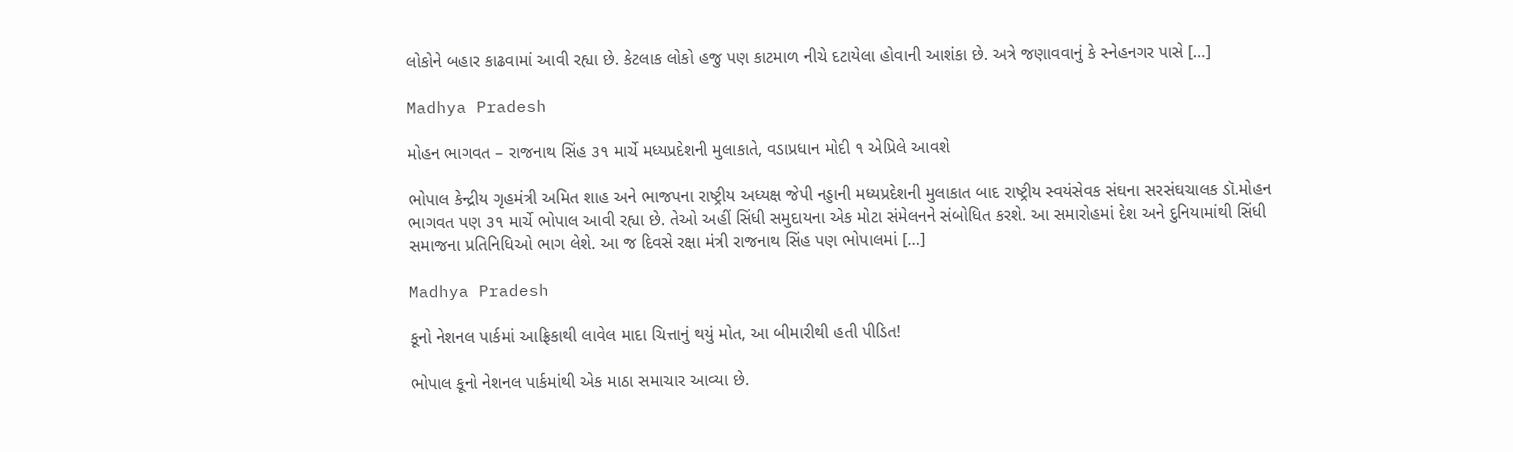લોકોને બહાર કાઢવામાં આવી રહ્યા છે. કેટલાક લોકો હજુ પણ કાટમાળ નીચે દટાયેલા હોવાની આશંકા છે. અત્રે જણાવવાનું કે સ્નેહનગર પાસે […]

Madhya Pradesh

મોહન ભાગવત – રાજનાથ સિંહ ૩૧ માર્ચે મધ્યપ્રદેશની મુલાકાતે, વડાપ્રધાન મોદી ૧ એપ્રિલે આવશે

ભોપાલ કેન્દ્રીય ગૃહમંત્રી અમિત શાહ અને ભાજપના રાષ્ટ્રીય અધ્યક્ષ જેપી નડ્ડાની મધ્યપ્રદેશની મુલાકાત બાદ રાષ્ટ્રીય સ્વયંસેવક સંઘના સરસંઘચાલક ડૉ.મોહન ભાગવત પણ ૩૧ માર્ચે ભોપાલ આવી રહ્યા છે. તેઓ અહીં સિંધી સમુદાયના એક મોટા સંમેલનને સંબોધિત કરશે. આ સમારોહમાં દેશ અને દુનિયામાંથી સિંધી સમાજના પ્રતિનિધિઓ ભાગ લેશે. આ જ દિવસે રક્ષા મંત્રી રાજનાથ સિંહ પણ ભોપાલમાં […]

Madhya Pradesh

કૂનો નેશનલ પાર્કમાં આફ્રિકાથી લાવેલ માદા ચિત્તાનું થયું મોત, આ બીમારીથી હતી પીડિત!

ભોપાલ કૂનો નેશનલ પાર્કમાંથી એક માઠા સમાચાર આવ્યા છે.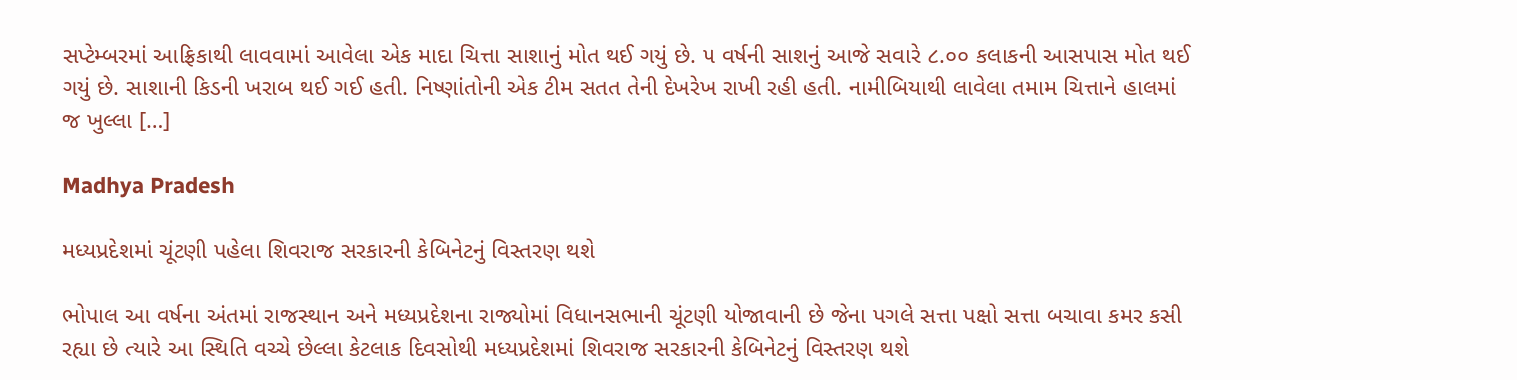સપ્ટેમ્બરમાં આફ્રિકાથી લાવવામાં આવેલા એક માદા ચિત્તા સાશાનું મોત થઈ ગયું છે. ૫ વર્ષની સાશનું આજે સવારે ૮.૦૦ કલાકની આસપાસ મોત થઈ ગયું છે. સાશાની કિડની ખરાબ થઈ ગઈ હતી. નિષ્ણાંતોની એક ટીમ સતત તેની દેખરેખ રાખી રહી હતી. નામીબિયાથી લાવેલા તમામ ચિત્તાને હાલમાં જ ખુલ્લા […]

Madhya Pradesh

મધ્યપ્રદેશમાં ચૂંટણી પહેલા શિવરાજ સરકારની કેબિનેટનું વિસ્તરણ થશે

ભોપાલ આ વર્ષના અંતમાં રાજસ્થાન અને મધ્યપ્રદેશના રાજ્યોમાં વિધાનસભાની ચૂંટણી યોજાવાની છે જેના પગલે સત્તા પક્ષો સત્તા બચાવા કમર કસી રહ્યા છે ત્યારે આ સ્થિતિ વચ્ચે છેલ્લા કેટલાક દિવસોથી મધ્યપ્રદેશમાં શિવરાજ સરકારની કેબિનેટનું વિસ્તરણ થશે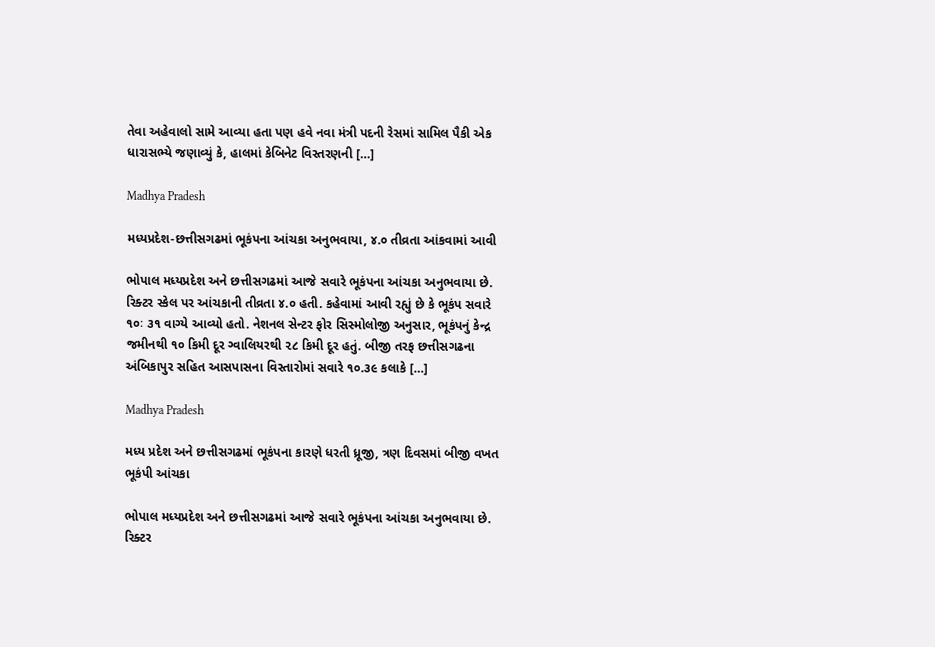તેવા અહેવાલો સામે આવ્યા હતા પણ હવે નવા મંત્રી પદની રેસમાં સામિલ પૈકી એક ધારાસભ્યે જણાવ્યું કે, હાલમાં કેબિનેટ વિસ્તરણની […]

Madhya Pradesh

મધ્યપ્રદેશ-છત્તીસગઢમાં ભૂકંપના આંચકા અનુભવાયા, ૪.૦ તીવ્રતા આંકવામાં આવી

ભોપાલ મધ્યપ્રદેશ અને છત્તીસગઢમાં આજે સવારે ભૂકંપના આંચકા અનુભવાયા છે. રિક્ટર સ્કેલ પર આંચકાની તીવ્રતા ૪.૦ હતી. કહેવામાં આવી રહ્યું છે કે ભૂકંપ સવારે ૧૦ઃ ૩૧ વાગ્યે આવ્યો હતો. નેશનલ સેન્ટર ફોર સિસ્મોલોજી અનુસાર, ભૂકંપનું કેન્દ્ર જમીનથી ૧૦ કિમી દૂર ગ્વાલિયરથી ૨૮ કિમી દૂર હતું. બીજી તરફ છત્તીસગઢના અંબિકાપુર સહિત આસપાસના વિસ્તારોમાં સવારે ૧૦.૩૯ કલાકે […]

Madhya Pradesh

મધ્ય પ્રદેશ અને છત્તીસગઢમાં ભૂકંપના કારણે ધરતી ધ્રૂજી, ત્રણ દિવસમાં બીજી વખત ભૂકંપી આંચકા

ભોપાલ મધ્યપ્રદેશ અને છત્તીસગઢમાં આજે સવારે ભૂકંપના આંચકા અનુભવાયા છે. રિક્ટર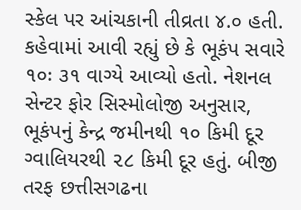સ્કેલ પર આંચકાની તીવ્રતા ૪.૦ હતી. કહેવામાં આવી રહ્યું છે કે ભૂકંપ સવારે ૧૦ઃ ૩૧ વાગ્યે આવ્યો હતો. નેશનલ સેન્ટર ફોર સિસ્મોલોજી અનુસાર, ભૂકંપનું કેન્દ્ર જમીનથી ૧૦ કિમી દૂર ગ્વાલિયરથી ૨૮ કિમી દૂર હતું. બીજી તરફ છત્તીસગઢના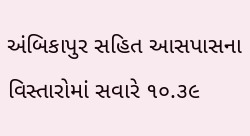અંબિકાપુર સહિત આસપાસના વિસ્તારોમાં સવારે ૧૦.૩૯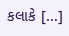કલાકે […]